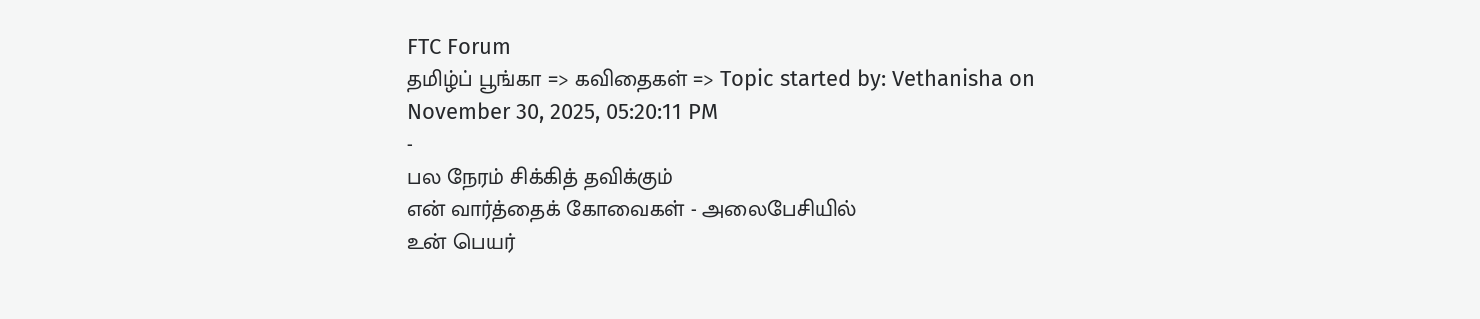FTC Forum
தமிழ்ப் பூங்கா => கவிதைகள் => Topic started by: Vethanisha on November 30, 2025, 05:20:11 PM
-
பல நேரம் சிக்கித் தவிக்கும்
என் வார்த்தைக் கோவைகள் - அலைபேசியில்
உன் பெயர்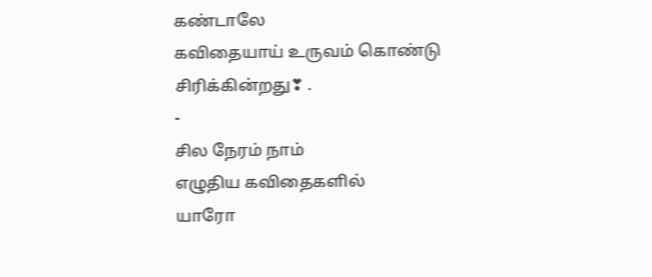கண்டாலே
கவிதையாய் உருவம் கொண்டு
சிரிக்கின்றது❣ .
-
சில நேரம் நாம்
எழுதிய கவிதைகளில்
யாரோ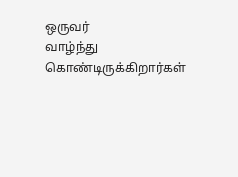ஒருவர்
வாழ்ந்து கொண்டிருக்கிறார்கள்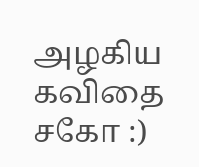அழகிய கவிதை சகோ :)